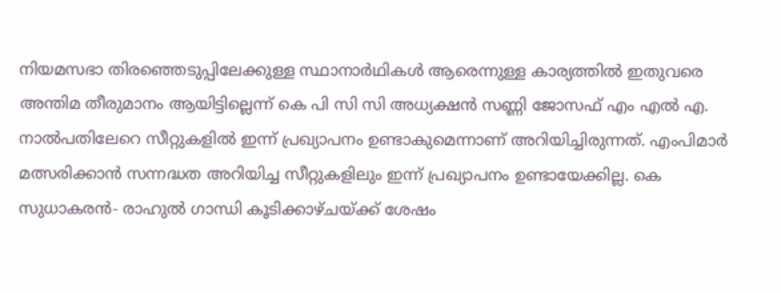നിയമസഭാ തിരഞ്ഞെടുപ്പിലേക്കുള്ള സ്ഥാനാർഥികൾ ആരെന്നുള്ള കാര്യത്തിൽ ഇതുവരെ അന്തിമ തീരുമാനം ആയിട്ടില്ലെന്ന് കെ പി സി സി അധ്യക്ഷൻ സണ്ണി ജോസഫ് എം എൽ എ. നാൽപതിലേറെ സീറ്റുകളിൽ ഇന്ന് പ്രഖ്യാപനം ഉണ്ടാകുമെന്നാണ് അറിയിച്ചിരുന്നത്. എംപിമാർ മത്സരിക്കാൻ സന്നദ്ധത അറിയിച്ച സീറ്റുകളിലും ഇന്ന് പ്രഖ്യാപനം ഉണ്ടായേക്കില്ല. കെ സുധാകരൻ- രാഹുൽ ഗാന്ധി കൂടിക്കാഴ്ചയ്ക്ക് ശേഷം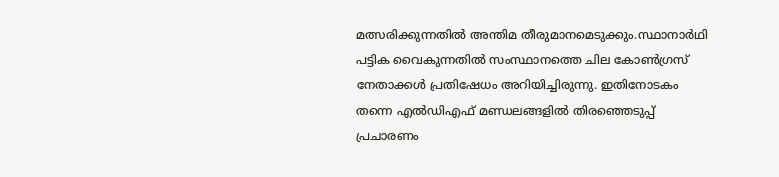മത്സരിക്കുന്നതിൽ അന്തിമ തീരുമാനമെടുക്കും.സ്ഥാനാർഥി പട്ടിക വൈകുന്നതിൽ സംസ്ഥാനത്തെ ചില കോൺഗ്രസ് നേതാക്കൾ പ്രതിഷേധം അറിയിച്ചിരുന്നു. ഇതിനോടകം തന്നെ എൽഡിഎഫ് മണ്ഡലങ്ങളിൽ തിരഞ്ഞെടുപ്പ് പ്രചാരണം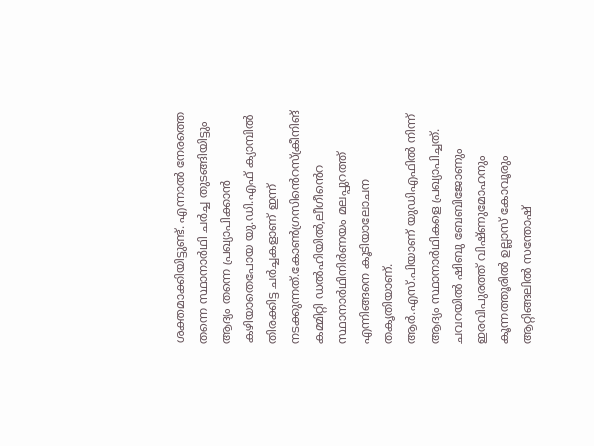ശക്തമാക്കിയിട്ടുണ്ട്. എന്നാൽ നേരത്തെ തന്നെ സ്ഥാനാർഥി ചർച്ച തുടങ്ങിയിട്ടും ആദ്യം തന്നെ പ്രഖ്യാപിക്കാൻ കഴിയാതെപോയ യു.ഡി.എഫ് ക്യാമ്പിൽ തിരക്കിട്ട ചർച്ചകളാണ് ഇന്ന് നടക്കുന്നത്.കോൺഗ്രസിൻെറസ്ക്രീനിങ് കമ്മിറ്റി ഡൽഹിയിൽ,ലീഗീൻെറ സ്ഥാനാർഥിനിർണയം മലപ്പുറത്ത് എന്നിങ്ങനെ കൂടിയാലോചന തകൃതിയാണ്.
ആർ.എസ്.പിയാണ് യുഡിഎഫിൽ നിന്ന് ആദ്യം സ്ഥാനാർഥികളെ പ്രഖ്യാപിച്ചത്. ചവറയിൽ ഷിബു ബേബിജോണും ഇരവിപുരത്ത് വിഷ്ണുമോഹനും കൂന്നത്തൂരിൽ ഉല്ലാസ് കോവൂരും ആറ്റിങ്ങലിൽ സന്തോഷ്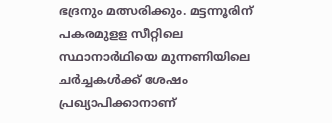ഭദ്രനും മത്സരിക്കും. മട്ടന്നൂരിന് പകരമുളള സീറ്റിലെ സ്ഥാനാർഥിയെ മുന്നണിയിലെ ചർച്ചകൾക്ക് ശേഷം പ്രഖ്യാപിക്കാനാണ്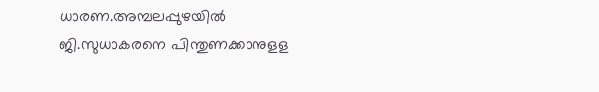ധാരണ.അമ്പലപ്പുഴയിൽ ജി.സുധാകരനെ പിന്തുണക്കാനുളള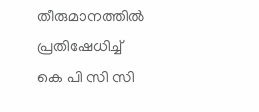തീരുമാനത്തിൽ പ്രതിഷേധിച്ച് കെ പി സി സി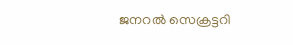ജനറൽ സെക്രട്ടറി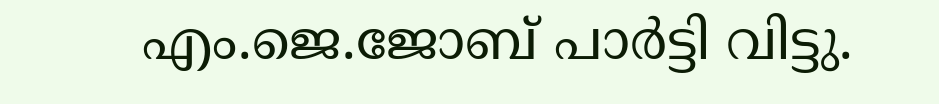എം.ജെ.ജോബ് പാർട്ടി വിട്ടു.